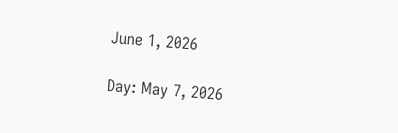June 1, 2026

Day: May 7, 2026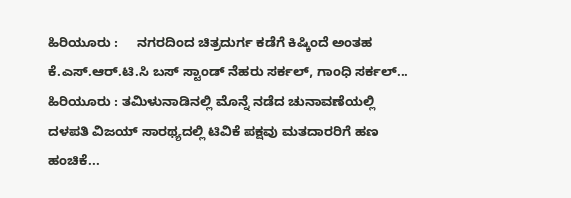ಹಿರಿಯೂರು :     ನಗರದಿಂದ ಚಿತ್ರದುರ್ಗ ಕಡೆಗೆ ಕಿಷ್ಕಿಂದೆ ಅಂತಹ ಕೆ.ಎಸ್.ಆರ್.ಟಿ.ಸಿ ಬಸ್ ಸ್ಟಾಂಡ್ ನೆಹರು ಸರ್ಕಲ್, ಗಾಂಧಿ ಸರ್ಕಲ್...
ಹಿರಿಯೂರು : ತಮಿಳುನಾಡಿನಲ್ಲಿ ಮೊನ್ನೆ ನಡೆದ ಚುನಾವಣೆಯಲ್ಲಿ ದಳಪತಿ ವಿಜಯ್ ಸಾರಥ್ಯದಲ್ಲಿ ಟಿವಿಕೆ ಪಕ್ಷವು ಮತದಾರರಿಗೆ ಹಣ ಹಂಚಿಕೆ...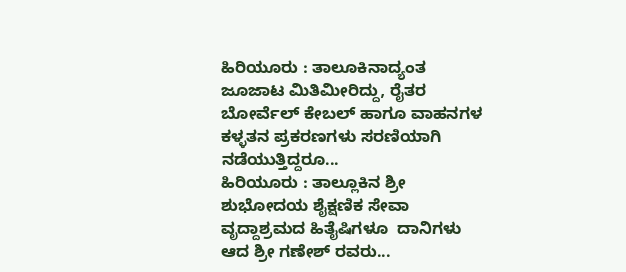ಹಿರಿಯೂರು : ತಾಲೂಕಿನಾದ್ಯಂತ ಜೂಜಾಟ ಮಿತಿಮೀರಿದ್ದು, ರೈತರ ಬೋರ್ವೆಲ್ ಕೇಬಲ್ ಹಾಗೂ ವಾಹನಗಳ ಕಳ್ಳತನ ಪ್ರಕರಣಗಳು ಸರಣಿಯಾಗಿ ನಡೆಯುತ್ತಿದ್ದರೂ...
ಹಿರಿಯೂರು : ತಾಲ್ಲೂಕಿನ ಶ್ರೀ ಶುಭೋದಯ ಶೈಕ್ಷಣಿಕ ಸೇವಾ ವೃದ್ದಾಶ್ರಮದ ಹಿತೈಷಿಗಳೂ  ದಾನಿಗಳು ಆದ ಶ್ರೀ ಗಣೇಶ್ ರವರು...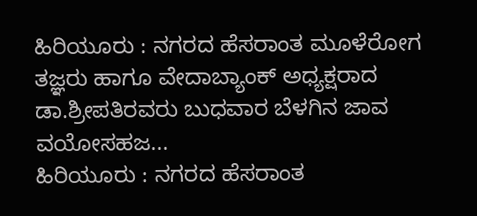ಹಿರಿಯೂರು : ನಗರದ ಹೆಸರಾಂತ ಮೂಳೆರೋಗ ತಜ್ಞರು ಹಾಗೂ ವೇದಾಬ್ಯಾಂಕ್ ಅಧ್ಯಕ್ಷರಾದ ಡಾ.ಶ್ರೀಪತಿರವರು ಬುಧವಾರ ಬೆಳಗಿನ ಜಾವ ವಯೋಸಹಜ...
ಹಿರಿಯೂರು : ನಗರದ ಹೆಸರಾಂತ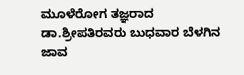ಮೂಳೆರೋಗ ತಜ್ಞರಾದ ಡಾ.ಶ್ರೀಪತಿರವರು ಬುಧವಾರ ಬೆಳಗಿನ ಜಾವ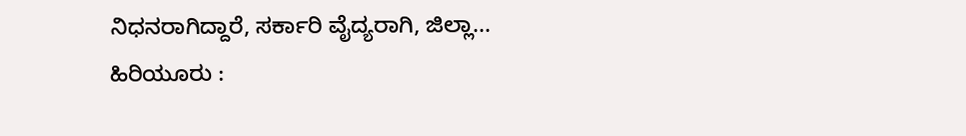ನಿಧನರಾಗಿದ್ದಾರೆ, ಸರ್ಕಾರಿ ವೈದ್ಯರಾಗಿ, ಜಿಲ್ಲಾ...
ಹಿರಿಯೂರು :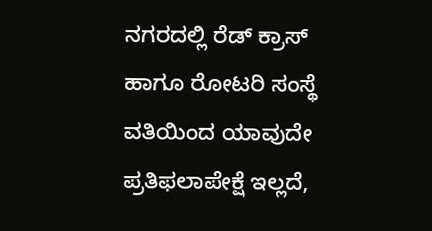ನಗರದಲ್ಲಿ ರೆಡ್ ಕ್ರಾಸ್ ಹಾಗೂ ರೋಟರಿ ಸಂಸ್ಥೆ ವತಿಯಿಂದ ಯಾವುದೇ ಪ್ರತಿಫಲಾಪೇಕ್ಷೆ ಇಲ್ಲದೆ,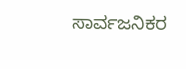ಸಾರ್ವಜನಿಕರ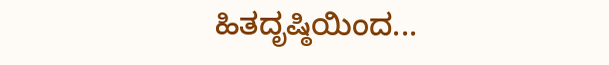ಹಿತದೃಷ್ಠಿಯಿಂದ...